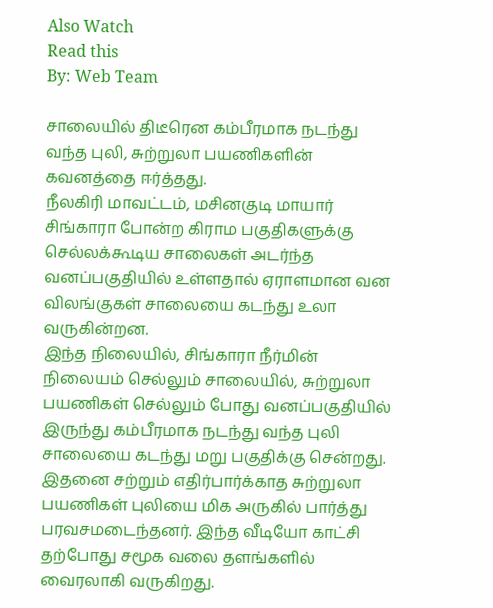Also Watch
Read this
By: Web Team

சாலையில் திடீரென கம்பீரமாக நடந்து வந்த புலி, சுற்றுலா பயணிகளின் கவனத்தை ஈர்த்தது.
நீலகிரி மாவட்டம், மசினகுடி மாயார் சிங்காரா போன்ற கிராம பகுதிகளுக்கு செல்லக்கூடிய சாலைகள் அடர்ந்த வனப்பகுதியில் உள்ளதால் ஏராளமான வன விலங்குகள் சாலையை கடந்து உலா வருகின்றன.
இந்த நிலையில், சிங்காரா நீர்மின் நிலையம் செல்லும் சாலையில், சுற்றுலா பயணிகள் செல்லும் போது வனப்பகுதியில் இருந்து கம்பீரமாக நடந்து வந்த புலி சாலையை கடந்து மறு பகுதிக்கு சென்றது.
இதனை சற்றும் எதிர்பார்க்காத சுற்றுலா பயணிகள் புலியை மிக அருகில் பார்த்து பரவசமடைந்தனர். இந்த வீடியோ காட்சி தற்போது சமூக வலை தளங்களில் வைரலாகி வருகிறது.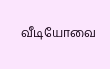வீடியோவை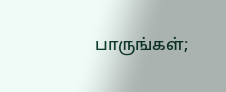பாருங்கள்;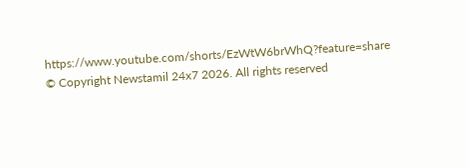https://www.youtube.com/shorts/EzWtW6brWhQ?feature=share
© Copyright Newstamil 24x7 2026. All rights reserved